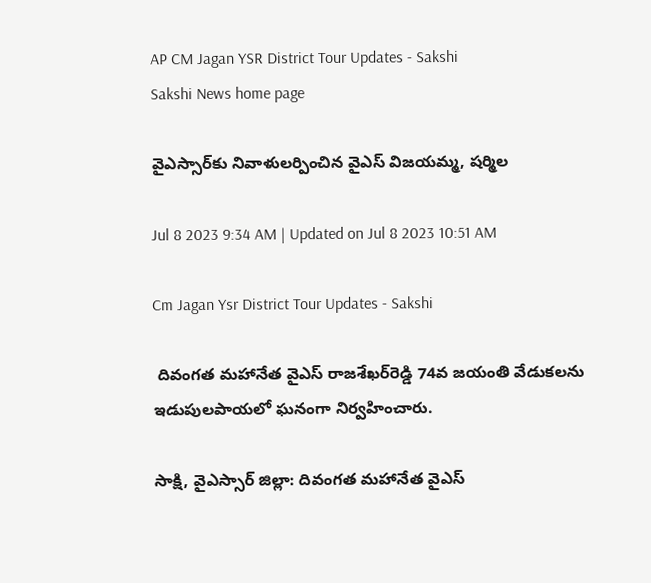AP CM Jagan YSR District Tour Updates - Sakshi
Sakshi News home page

వైఎస్సార్‌కు నివాళులర్పించిన వైఎస్‌ విజయమ్మ, షర్మిల

Jul 8 2023 9:34 AM | Updated on Jul 8 2023 10:51 AM

Cm Jagan Ysr District Tour Updates - Sakshi

 దివంగత మహానేత వైఎస్‌ రాజశేఖర్‌రెడ్డి 74వ జయంతి వేడుకలను ఇడుపులపాయలో ఘనంగా నిర్వహించారు.

సాక్షి, వైఎస్సార్‌ జిల్లా: దివంగత మహానేత వైఎస్‌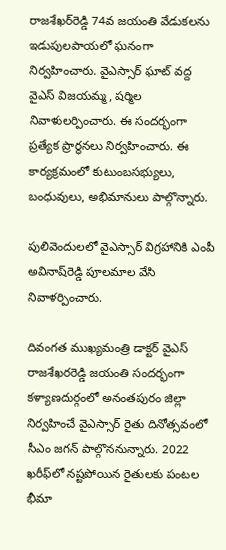రాజశేఖర్‌రెడ్డి 74వ జయంతి వేడుకలను ఇడుపులపాయలో ఘనంగా నిర్వహించారు. వైఎస్సార్‌ ఘాట్‌ వద్ద వైఎస్‌ విజయమ్మ, షర్మిల నివాళులర్పించారు. ఈ సందర్భంగా ప్రత్యేక ప్రార్థనలు నిర్వహించారు. ఈ కార్యక్రమంలో కుటుంబసభ్యులు, బంధువులు, అభిమానులు పాల్గొన్నారు.

పులివెందులలో వైఎస్సార్‌ విగ్రహానికి ఎంపీ అవినాష్‌రెడ్డి పూలమాల వేసి నివాళర్పించారు.

దివంగత ముఖ్యమంత్రి డాక్టర్‌ వైఎస్‌ రాజశేఖరరెడ్డి జయంతి సందర్భంగా కళ్యాణదుర్గంలో అనంతపురం జిల్లా నిర్వహించే వైఎస్సార్‌ రైతు దినోత్సవంలో సీఎం జగన్‌ పాల్గొననున్నారు. 2022 ఖరీఫ్‌లో నష్టపోయిన రైతులకు పంటల భీమా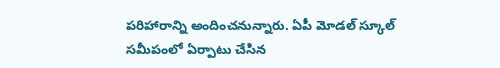పరిహారాన్ని అందించనున్నారు. ఏపీ మోడల్‌ స్కూల్‌ సమీపంలో ఏర్పాటు చేసిన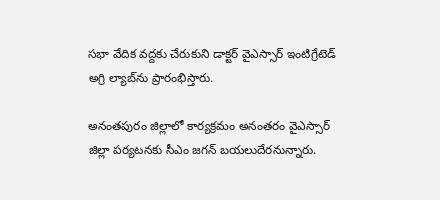సభా వేదిక వద్దకు చేరుకుని డాక్టర్‌ వైఎస్సార్‌ ఇంటిగ్రేటెడ్‌ అగ్రి ల్యాబ్‌ను ప్రారంభిస్తారు.

అనంతపురం జిల్లాలో కార్యక్రమం అనంతరం వైఎస్సార్‌ జిల్లా పర్యటనకు సీఎం జగన్‌ బయలుదేరనున్నారు.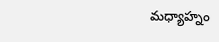మధ్యాహ్నం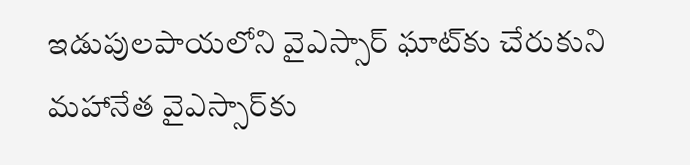ఇడుపులపాయలోని వైఎస్సార్‌ ఘాట్‌కు చేరుకుని మహానేత వైఎస్సార్‌కు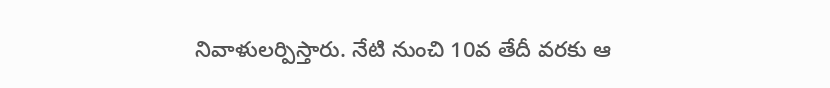నివాళులర్పిస్తారు. నేటి నుంచి 10వ తేదీ వరకు ఆ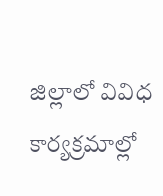జిల్లాలో వివిధ కార్యక్రమాల్లో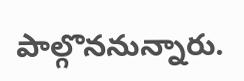పాల్గొననున్నారు.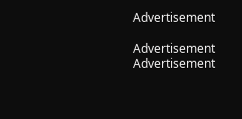Advertisement

Advertisement
Advertisement